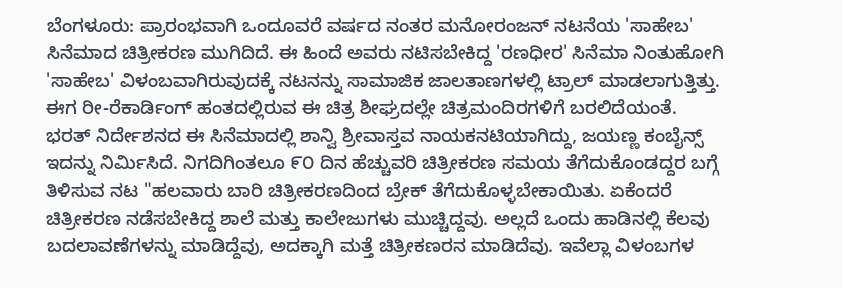ಬೆಂಗಳೂರು: ಪ್ರಾರಂಭವಾಗಿ ಒಂದೂವರೆ ವರ್ಷದ ನಂತರ ಮನೋರಂಜನ್ ನಟನೆಯ 'ಸಾಹೇಬ' ಸಿನೆಮಾದ ಚಿತ್ರೀಕರಣ ಮುಗಿದಿದೆ. ಈ ಹಿಂದೆ ಅವರು ನಟಿಸಬೇಕಿದ್ದ 'ರಣಧೀರ' ಸಿನೆಮಾ ನಿಂತುಹೋಗಿ 'ಸಾಹೇಬ' ವಿಳಂಬವಾಗಿರುವುದಕ್ಕೆ ನಟನನ್ನು ಸಾಮಾಜಿಕ ಜಾಲತಾಣಗಳಲ್ಲಿ ಟ್ರಾಲ್ ಮಾಡಲಾಗುತ್ತಿತ್ತು. ಈಗ ರೀ-ರೆಕಾರ್ಡಿಂಗ್ ಹಂತದಲ್ಲಿರುವ ಈ ಚಿತ್ರ ಶೀಘ್ರದಲ್ಲೇ ಚಿತ್ರಮಂದಿರಗಳಿಗೆ ಬರಲಿದೆಯಂತೆ.
ಭರತ್ ನಿರ್ದೇಶನದ ಈ ಸಿನೆಮಾದಲ್ಲಿ ಶಾನ್ವಿ ಶ್ರೀವಾಸ್ತವ ನಾಯಕನಟಿಯಾಗಿದ್ದು, ಜಯಣ್ಣ ಕಂಬೈನ್ಸ್ ಇದನ್ನು ನಿರ್ಮಿಸಿದೆ. ನಿಗದಿಗಿಂತಲೂ ೯೦ ದಿನ ಹೆಚ್ಚುವರಿ ಚಿತ್ರೀಕರಣ ಸಮಯ ತೆಗೆದುಕೊಂಡದ್ದರ ಬಗ್ಗೆ ತಿಳಿಸುವ ನಟ "ಹಲವಾರು ಬಾರಿ ಚಿತ್ರೀಕರಣದಿಂದ ಬ್ರೇಕ್ ತೆಗೆದುಕೊಳ್ಳಬೇಕಾಯಿತು. ಏಕೆಂದರೆ ಚಿತ್ರೀಕರಣ ನಡೆಸಬೇಕಿದ್ದ ಶಾಲೆ ಮತ್ತು ಕಾಲೇಜುಗಳು ಮುಚ್ಚಿದ್ದವು. ಅಲ್ಲದೆ ಒಂದು ಹಾಡಿನಲ್ಲಿ ಕೆಲವು ಬದಲಾವಣೆಗಳನ್ನು ಮಾಡಿದ್ದೆವು, ಅದಕ್ಕಾಗಿ ಮತ್ತೆ ಚಿತ್ರೀಕಣರನ ಮಾಡಿದೆವು. ಇವೆಲ್ಲಾ ವಿಳಂಬಗಳ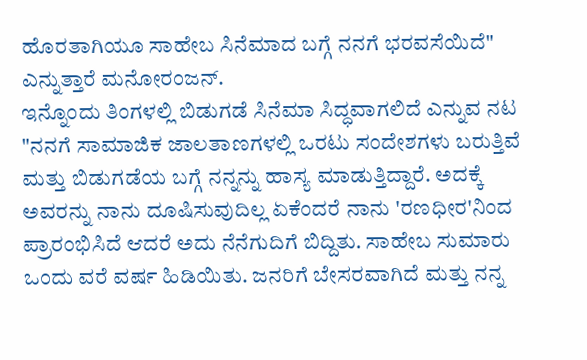ಹೊರತಾಗಿಯೂ ಸಾಹೇಬ ಸಿನೆಮಾದ ಬಗ್ಗೆ ನನಗೆ ಭರವಸೆಯಿದೆ" ಎನ್ನುತ್ತಾರೆ ಮನೋರಂಜನ್.
ಇನ್ನೊಂದು ತಿಂಗಳಲ್ಲಿ ಬಿಡುಗಡೆ ಸಿನೆಮಾ ಸಿದ್ಧವಾಗಲಿದೆ ಎನ್ನುವ ನಟ "ನನಗೆ ಸಾಮಾಜಿಕ ಜಾಲತಾಣಗಳಲ್ಲಿ ಒರಟು ಸಂದೇಶಗಳು ಬರುತ್ತಿವೆ ಮತ್ತು ಬಿಡುಗಡೆಯ ಬಗ್ಗೆ ನನ್ನನ್ನು ಹಾಸ್ಯ ಮಾಡುತ್ತಿದ್ದಾರೆ. ಅದಕ್ಕೆ ಅವರನ್ನು ನಾನು ದೂಷಿಸುವುದಿಲ್ಲ ಏಕೆಂದರೆ ನಾನು 'ರಣಧೀರ'ನಿಂದ ಪ್ರಾರಂಭಿಸಿದೆ ಆದರೆ ಅದು ನೆನೆಗುದಿಗೆ ಬಿದ್ದಿತು. ಸಾಹೇಬ ಸುಮಾರು ಒಂದು ವರೆ ವರ್ಷ ಹಿಡಿಯಿತು. ಜನರಿಗೆ ಬೇಸರವಾಗಿದೆ ಮತ್ತು ನನ್ನ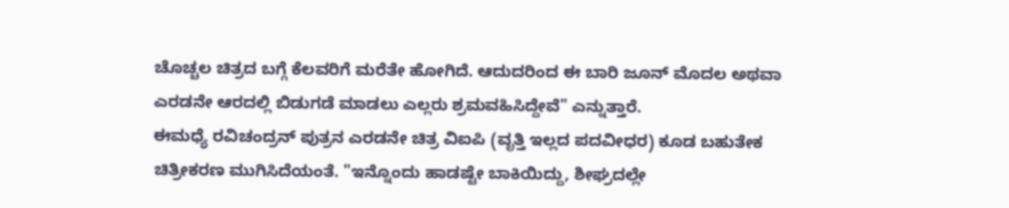ಚೊಚ್ಚಲ ಚಿತ್ರದ ಬಗ್ಗೆ ಕೆಲವರಿಗೆ ಮರೆತೇ ಹೋಗಿದೆ. ಆದುದರಿಂದ ಈ ಬಾರಿ ಜೂನ್ ಮೊದಲ ಅಥವಾ ಎರಡನೇ ಆರದಲ್ಲಿ ಬಿಡುಗಡೆ ಮಾಡಲು ಎಲ್ಲರು ಶ್ರಮವಹಿಸಿದ್ದೇವೆ" ಎನ್ನುತ್ತಾರೆ.
ಈಮಧ್ಯೆ ರವಿಚಂದ್ರನ್ ಪುತ್ರನ ಎರಡನೇ ಚಿತ್ರ ವಿಐಪಿ (ವೃತ್ತಿ ಇಲ್ಲದ ಪದವೀಧರ) ಕೂಡ ಬಹುತೇಕ ಚಿತ್ರೀಕರಣ ಮುಗಿಸಿದೆಯಂತೆ. "ಇನ್ನೊಂದು ಹಾಡಷ್ಟೇ ಬಾಕಿಯಿದ್ದು, ಶೀಘ್ರದಲ್ಲೇ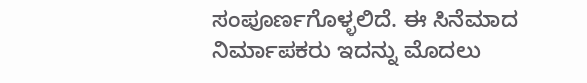ಸಂಪೂರ್ಣಗೊಳ್ಳಲಿದೆ. ಈ ಸಿನೆಮಾದ ನಿರ್ಮಾಪಕರು ಇದನ್ನು ಮೊದಲು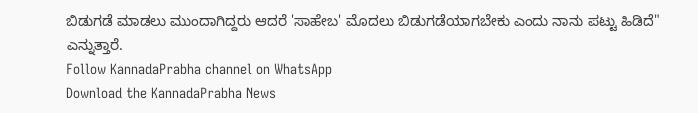ಬಿಡುಗಡೆ ಮಾಡಲು ಮುಂದಾಗಿದ್ದರು ಆದರೆ 'ಸಾಹೇಬ' ಮೊದಲು ಬಿಡುಗಡೆಯಾಗಬೇಕು ಎಂದು ನಾನು ಪಟ್ಟು ಹಿಡಿದೆ" ಎನ್ನುತ್ತಾರೆ.
Follow KannadaPrabha channel on WhatsApp
Download the KannadaPrabha News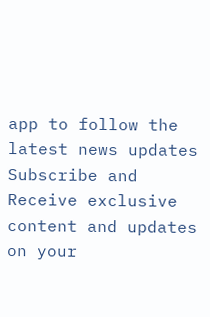app to follow the latest news updates
Subscribe and Receive exclusive content and updates on your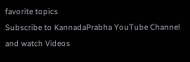favorite topics
Subscribe to KannadaPrabha YouTube Channel and watch Videos